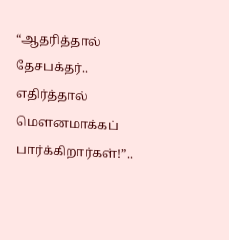“ஆதரித்தால் தேசபக்தர்.. எதிர்த்தால் மௌனமாக்கப் பார்க்கிறார்கள்!”..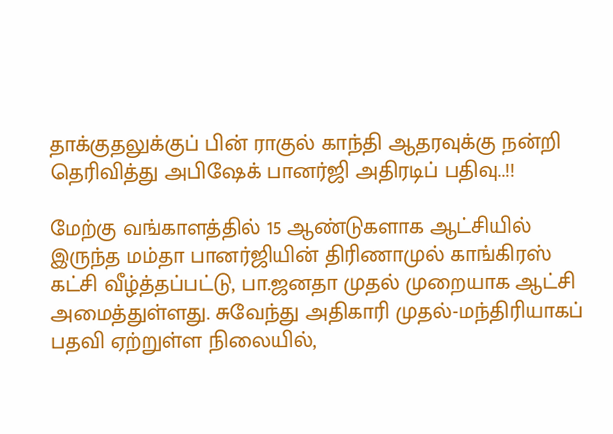தாக்குதலுக்குப் பின் ராகுல் காந்தி ஆதரவுக்கு நன்றி தெரிவித்து அபிஷேக் பானர்ஜி அதிரடிப் பதிவு..!!

மேற்கு வங்காளத்தில் 15 ஆண்டுகளாக ஆட்சியில் இருந்த மம்தா பானர்ஜியின் திரிணாமுல் காங்கிரஸ் கட்சி வீழ்த்தப்பட்டு, பா.ஜனதா முதல் முறையாக ஆட்சி அமைத்துள்ளது. சுவேந்து அதிகாரி முதல்-மந்திரியாகப் பதவி ஏற்றுள்ள நிலையில்,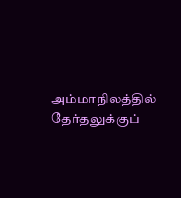அம்மாநிலத்தில் தேர்தலுக்குப்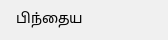பிந்தைய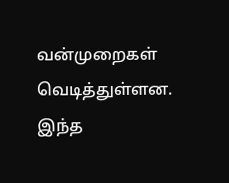வன்முறைகள் வெடித்துள்ளன. இந்த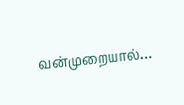வன்முறையால்…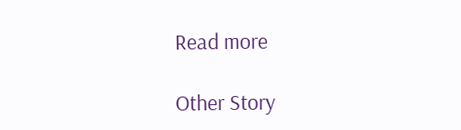Read more

Other Story